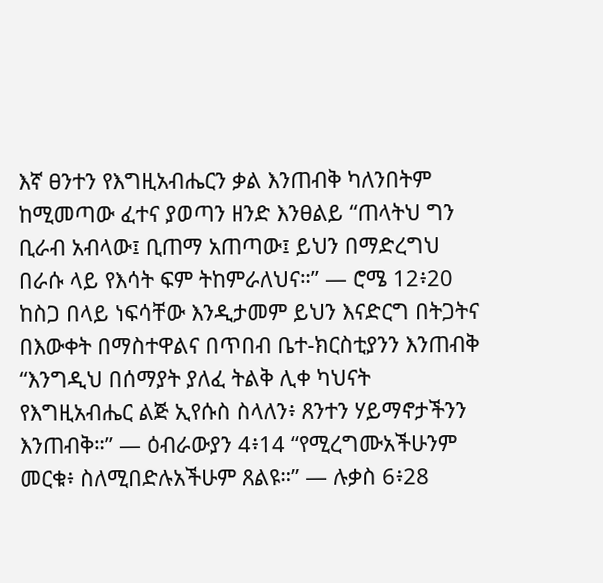እኛ ፀንተን የእግዚአብሔርን ቃል እንጠብቅ ካለንበትም ከሚመጣው ፈተና ያወጣን ዘንድ እንፀልይ “ጠላትህ ግን ቢራብ አብላው፤ ቢጠማ አጠጣው፤ ይህን በማድረግህ በራሱ ላይ የእሳት ፍም ትከምራለህና።” — ሮሜ 12፥20 ከስጋ በላይ ነፍሳቸው እንዲታመም ይህን እናድርግ በትጋትና በእውቀት በማስተዋልና በጥበብ ቤተ-ክርስቲያንን እንጠብቅ “እንግዲህ በሰማያት ያለፈ ትልቅ ሊቀ ካህናት የእግዚአብሔር ልጅ ኢየሱስ ስላለን፥ ጸንተን ሃይማኖታችንን እንጠብቅ።” — ዕብራውያን 4፥14 “የሚረግሙአችሁንም መርቁ፥ ስለሚበድሉአችሁም ጸልዩ።” — ሉቃስ 6፥28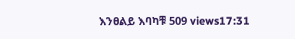እንፀልይ እባካቹ 509 views17:31